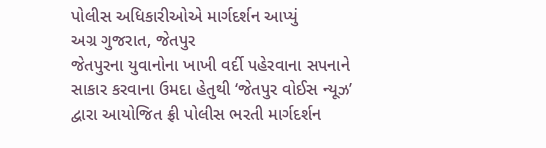પોલીસ અધિકારીઓએ માર્ગદર્શન આપ્યું
અગ્ર ગુજરાત, જેતપુર
જેતપુરના યુવાનોના ખાખી વર્દી પહેરવાના સપનાને સાકાર કરવાના ઉમદા હેતુથી ‘જેતપુર વોઈસ ન્યૂઝ’ દ્વારા આયોજિત ફ્રી પોલીસ ભરતી માર્ગદર્શન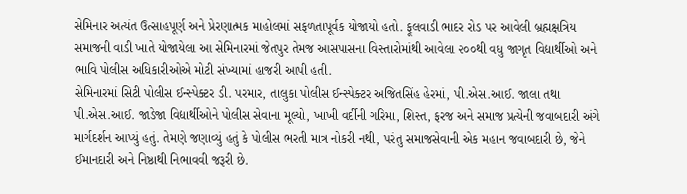સેમિનાર અત્યંત ઉત્સાહપૂર્ણ અને પ્રેરણાત્મક માહોલમાં સફળતાપૂર્વક યોજાયો હતો. ફૂલવાડી ભાદર રોડ પર આવેલી બ્રહ્મક્ષત્રિય સમાજની વાડી ખાતે યોજાયેલા આ સેમિનારમાં જેતપુર તેમજ આસપાસના વિસ્તારોમાંથી આવેલા ૨૦૦થી વધુ જાગૃત વિદ્યાર્થીઓ અને ભાવિ પોલીસ અધિકારીઓએ મોટી સંખ્યામાં હાજરી આપી હતી.
સેમિનારમાં સિટી પોલીસ ઈન્સ્પેક્ટર ડી. પરમાર, તાલુકા પોલીસ ઈન્સ્પેક્ટર અજિતસિંહ હેરમાં, પી.એસ.આઈ. જાલા તથા પી.એસ.આઈ. જાડેજા વિદ્યાર્થીઓને પોલીસ સેવાના મૂલ્યો, ખાખી વર્દીની ગરિમા, શિસ્ત, ફરજ અને સમાજ પ્રત્યેની જવાબદારી અંગે માર્ગદર્શન આપ્યું હતું. તેમણે જણાવ્યું હતું કે પોલીસ ભરતી માત્ર નોકરી નથી, પરંતુ સમાજસેવાની એક મહાન જવાબદારી છે, જેને ઈમાનદારી અને નિષ્ઠાથી નિભાવવી જરૂરી છે.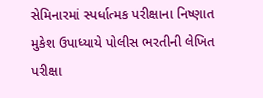સેમિનારમાં સ્પર્ધાત્મક પરીક્ષાના નિષ્ણાત મુકેશ ઉપાધ્યાયે પોલીસ ભરતીની લેખિત પરીક્ષા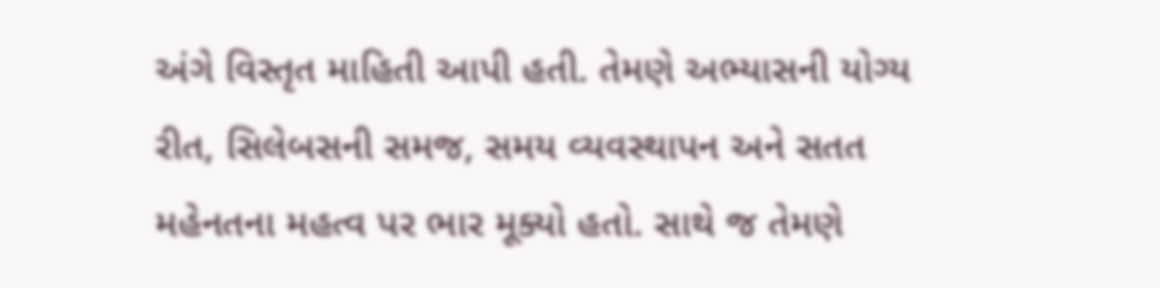અંગે વિસ્તૃત માહિતી આપી હતી. તેમણે અભ્યાસની યોગ્ય રીત, સિલેબસની સમજ, સમય વ્યવસ્થાપન અને સતત મહેનતના મહત્વ પર ભાર મૂક્યો હતો. સાથે જ તેમણે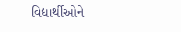વિદ્યાર્થીઓને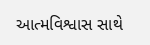આત્મવિશ્વાસ સાથે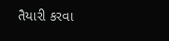તૈયારી કરવા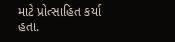માટે પ્રોત્સાહિત કર્યા હતા.